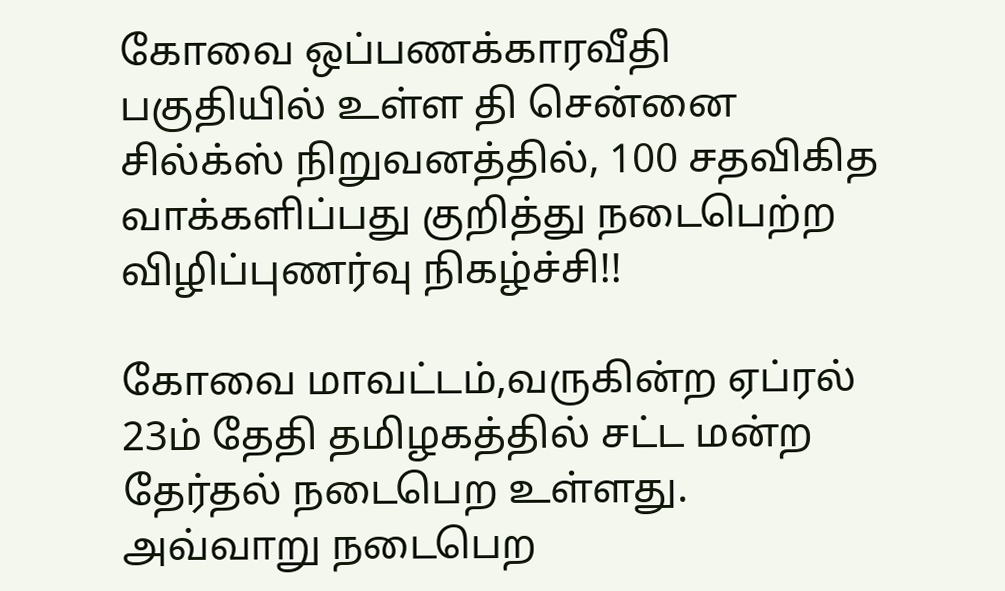கோவை ஒப்பணக்காரவீதி பகுதியில் உள்ள தி சென்னை சில்க்ஸ் நிறுவனத்தில், 100 சதவிகித வாக்களிப்பது குறித்து நடைபெற்ற விழிப்புணர்வு நிகழ்ச்சி!!

கோவை மாவட்டம்,வருகின்ற ஏப்ரல் 23ம் தேதி தமிழகத்தில் சட்ட மன்ற தேர்தல் நடைபெற உள்ளது. அவ்வாறு நடைபெற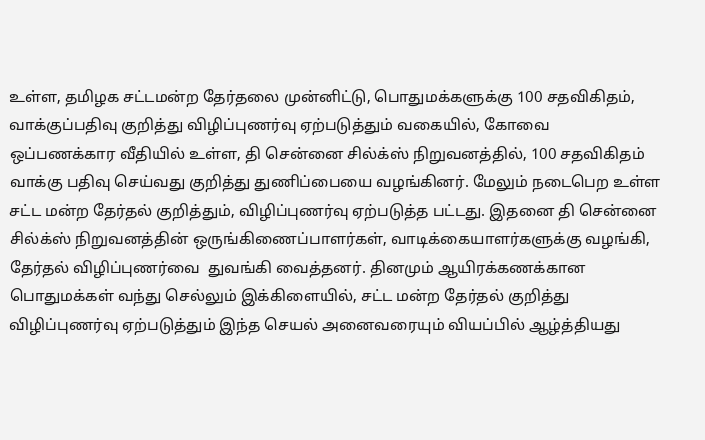உள்ள, தமிழக சட்டமன்ற தேர்தலை முன்னிட்டு, பொதுமக்களுக்கு 100 சதவிகிதம், வாக்குப்பதிவு குறித்து விழிப்புணர்வு ஏற்படுத்தும் வகையில், கோவை  ஒப்பணக்கார வீதியில் உள்ள, தி சென்னை சில்க்ஸ் நிறுவனத்தில், 100 சதவிகிதம் வாக்கு பதிவு செய்வது குறித்து துணிப்பையை வழங்கினர். மேலும் நடைபெற உள்ள சட்ட மன்ற தேர்தல் குறித்தும், விழிப்புணர்வு ஏற்படுத்த பட்டது. இதனை தி சென்னை சில்க்ஸ் நிறுவனத்தின் ஒருங்கிணைப்பாளர்கள், வாடிக்கையாளர்களுக்கு வழங்கி, தேர்தல் விழிப்புணர்வை  துவங்கி வைத்தனர். தினமும் ஆயிரக்கணக்கான பொதுமக்கள் வந்து செல்லும் இக்கிளையில், சட்ட மன்ற தேர்தல் குறித்து விழிப்புணர்வு ஏற்படுத்தும் இந்த செயல் அனைவரையும் வியப்பில் ஆழ்த்தியது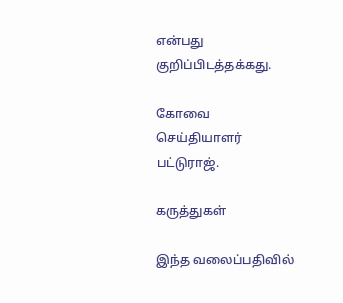என்பது குறிப்பிடத்தக்கது.

கோவை செய்தியாளர் பட்டுராஜ்.

கருத்துகள்

இந்த வலைப்பதிவில்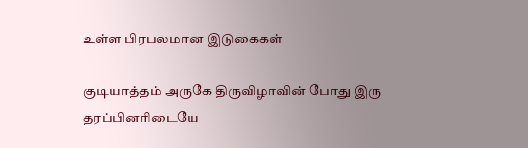உள்ள பிரபலமான இடுகைகள்

குடியாத்தம் அருகே திருவிழாவின் போது இரு தரப்பினரிடையே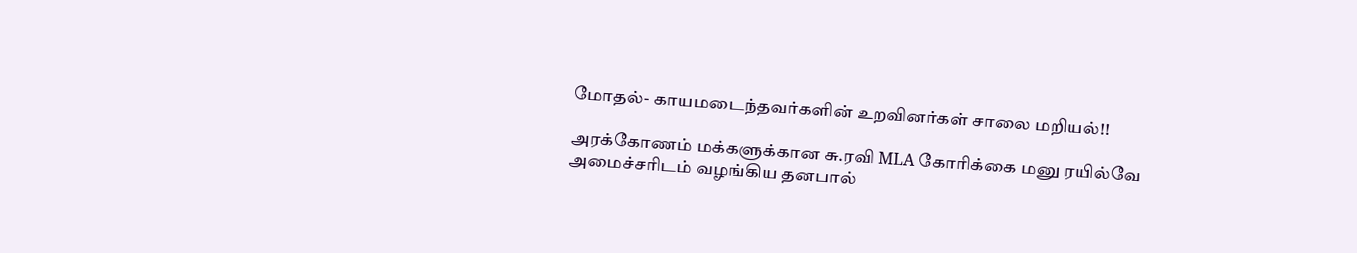மோதல்- காயமடைந்தவர்களின் உறவினர்கள் சாலை மறியல்!!

அரக்கோணம் மக்களுக்கான சு.ரவி MLA கோரிக்கை மனு ரயில்வே அமைச்சரிடம் வழங்கிய தனபால்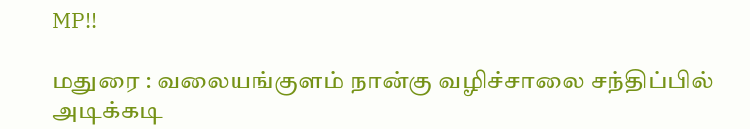MP!!

மதுரை : வலையங்குளம் நான்கு வழிச்சாலை சந்திப்பில் அடிக்கடி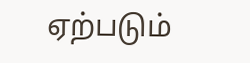ஏற்படும்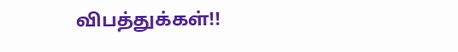விபத்துக்கள்!!